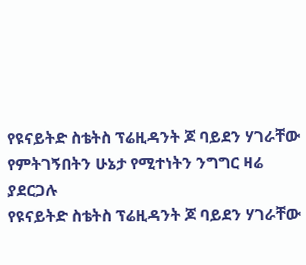የዩናይትድ ስቴትስ ፕሬዚዳንት ጆ ባይደን ሃገራቸው የምትገኝበትን ሁኔታ የሚተነትን ንግግር ዛሬ ያደርጋሉ
የዩናይትድ ስቴትስ ፕሬዚዳንት ጆ ባይደን ሃገራቸው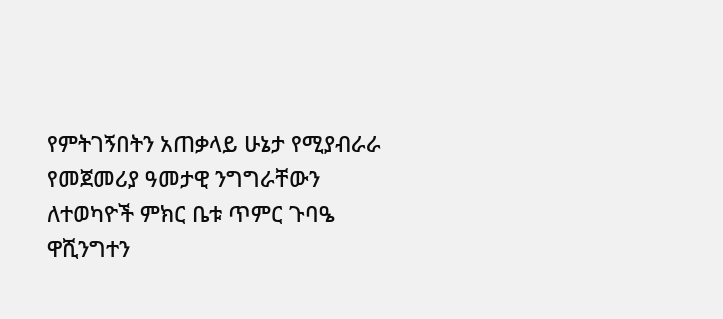የምትገኝበትን አጠቃላይ ሁኔታ የሚያብራራ የመጀመሪያ ዓመታዊ ንግግራቸውን ለተወካዮች ምክር ቤቱ ጥምር ጉባዔ ዋሺንግተን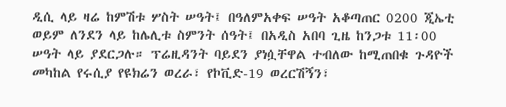ዲሲ ላይ ዛሬ ከምሽቱ ሦስት ሠዓት፤ በዓለምአቀፍ ሠዓት አቆጣጠር 0200 ጂኤቲ ወይም ለንደን ላይ ከሌሊቱ ስምንት ሰዓት፤ በአዲስ አበባ ጊዜ ከንጋቱ 11፡00 ሠዓት ላይ ያደርጋሉ። ፕሬዚዳንት ባይደን ያነሷቸዋል ተብለው ከሚጠበቁ ጉዳዮች መካከል የሩሲያ የዩክሬን ወረራ፣ የኮቪድ-19 ወረርሽኝን፣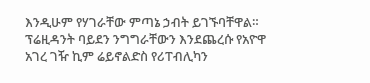እንዲሁም የሃገራቸው ምጣኔ ኃብት ይገኙባቸዋል። ፕሬዚዳንት ባይደን ንግግራቸውን እንደጨረሱ የአዮዋ አገረ ገዥ ኪም ሬይኖልድስ የሪፐብሊካን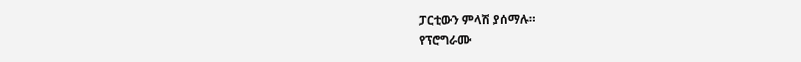ፓርቲውን ምላሽ ያሰማሉ።
የፕሮግራሙ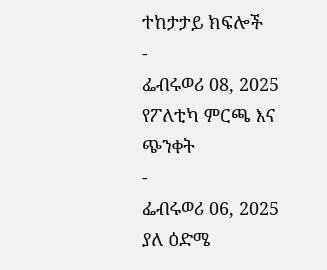ተከታታይ ክፍሎች
-
ፌብሩወሪ 08, 2025
የፖለቲካ ምርጫ እና ጭንቀት
-
ፌብሩወሪ 06, 2025
ያለ ዕድሜ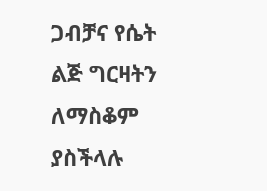ጋብቻና የሴት ልጅ ግርዛትን ለማስቆም ያስችላሉ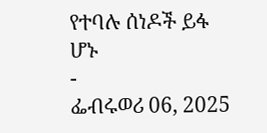የተባሉ ሰነዶች ይፋ ሆኑ
-
ፌብሩወሪ 06, 2025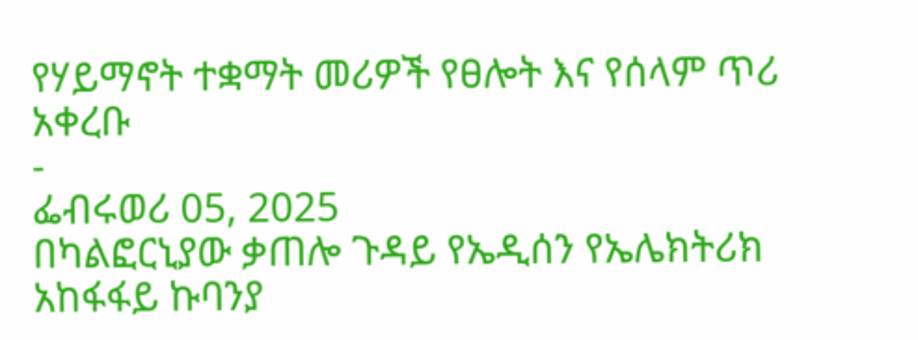የሃይማኖት ተቋማት መሪዎች የፀሎት እና የሰላም ጥሪ አቀረቡ
-
ፌብሩወሪ 05, 2025
በካልፎርኒያው ቃጠሎ ጉዳይ የኤዲሰን የኤሌክትሪክ አከፋፋይ ኩባንያ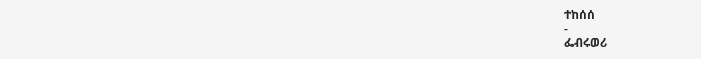ተከሰሰ
-
ፌብሩወሪ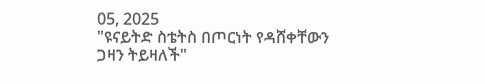05, 2025
"ዩናይትድ ስቴትስ በጦርነት የዳሸቀቸውን ጋዛን ትይዛለች"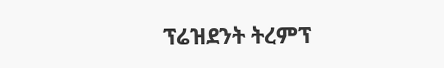ፕሬዝደንት ትረምፕ